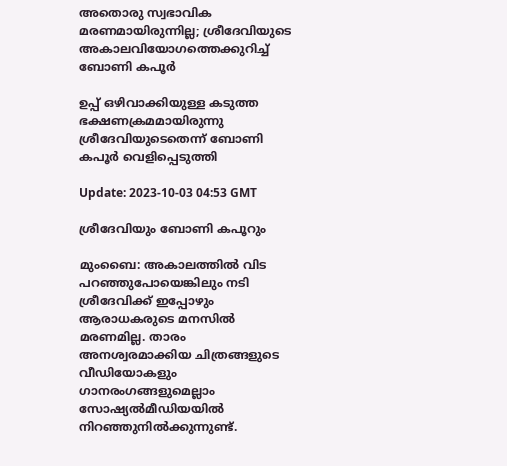അതൊരു സ്വഭാവിക മരണമായിരുന്നില്ല; ശ്രീദേവിയുടെ അകാലവിയോഗത്തെക്കുറിച്ച് ബോണി കപൂര്‍

ഉപ്പ് ഒഴിവാക്കിയുള്ള കടുത്ത ഭക്ഷണക്രമമായിരുന്നു ശ്രീദേവിയുടെതെന്ന് ബോണി കപൂർ വെളിപ്പെടുത്തി

Update: 2023-10-03 04:53 GMT

ശ്രീദേവിയും ബോണി കപൂറും

മുംബൈ: അകാലത്തില്‍ വിട പറഞ്ഞുപോയെങ്കിലും നടി ശ്രീദേവിക്ക് ഇപ്പോഴും ആരാധകരുടെ മനസില്‍ മരണമില്ല. താരം അനശ്വരമാക്കിയ ചിത്രങ്ങളുടെ വീഡിയോകളും ഗാനരംഗങ്ങളുമെല്ലാം സോഷ്യല്‍മീഡിയയില്‍ നിറഞ്ഞുനില്‍ക്കുന്നുണ്ട്.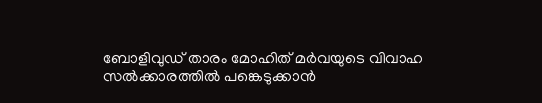ബോളിവുഡ് താരം മോഹിത് മര്‍വയുടെ വിവാഹ സല്‍ക്കാ‌രത്തില്‍ പങ്കെടുക്കാന്‍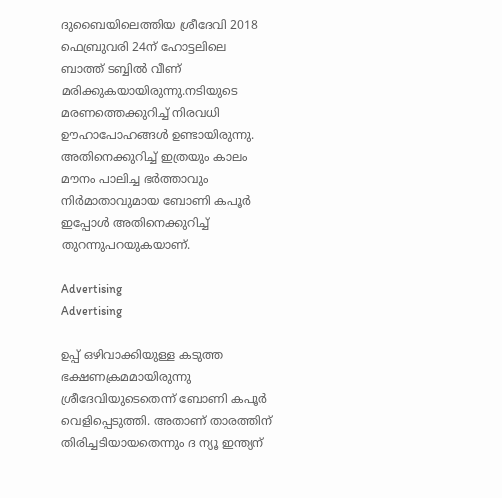ദുബൈയിലെത്തിയ ശ്രീദേവി 2018 ഫെബ്രുവരി 24ന് ഹോട്ടലിലെ ബാത്ത് ടബ്ബില്‍ വീണ് മരിക്കുകയായിരുന്നു.നടിയുടെ മരണത്തെക്കുറിച്ച് നിരവധി ഊഹാപോഹങ്ങൾ ഉണ്ടായിരുന്നു. അതിനെക്കുറിച്ച് ഇത്രയും കാലം മൗനം പാലിച്ച ഭര്‍ത്താവും നിര്‍മാതാവുമായ ബോണി കപൂര്‍ ഇപ്പോള്‍ അതിനെക്കുറിച്ച് തുറന്നുപറയുകയാണ്.

Advertising
Advertising

ഉപ്പ് ഒഴിവാക്കിയുള്ള കടുത്ത ഭക്ഷണക്രമമായിരുന്നു ശ്രീദേവിയുടെതെന്ന് ബോണി കപൂർ വെളിപ്പെടുത്തി. അതാണ് താരത്തിന് തിരിച്ചടിയായതെന്നും ദ ന്യൂ ഇന്ത്യന്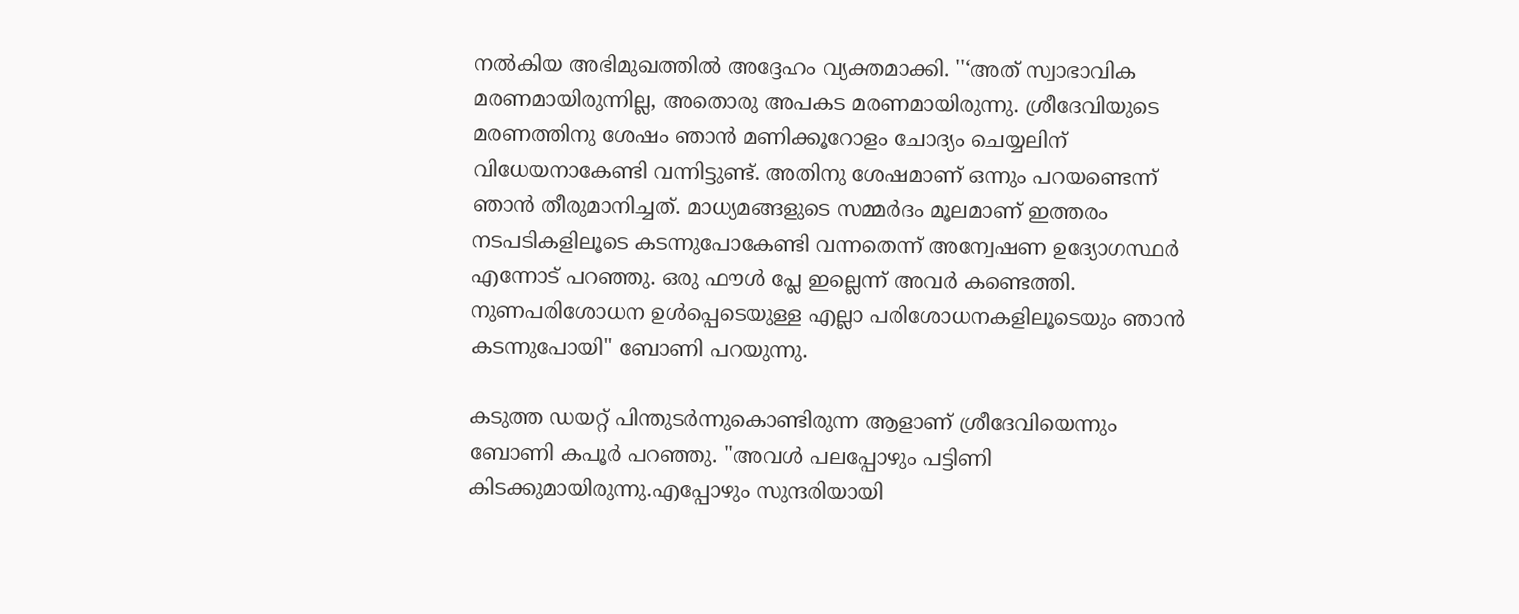നല്‍കിയ അഭിമുഖത്തില്‍ അദ്ദേഹം വ്യക്തമാക്കി. ''‘അത് സ്വാഭാവിക മരണമായിരുന്നില്ല, അതൊരു അപകട മരണമായിരുന്നു. ശ്രീദേവിയുടെ മരണത്തിനു ശേഷം ഞാന്‍ മണിക്കൂറോളം ചോദ്യം ചെയ്യലിന് വിധേയനാകേണ്ടി വന്നിട്ടുണ്ട്. അതിനു ശേഷമാണ് ഒന്നും പറയണ്ടെന്ന് ഞാന്‍ തീരുമാനിച്ചത്. മാധ്യമങ്ങളുടെ സമ്മര്‍ദം മൂലമാണ് ഇത്തരം നടപടികളിലൂടെ കടന്നുപോകേണ്ടി വന്നതെന്ന് അന്വേഷണ ഉദ്യോഗസ്ഥര്‍ എന്നോട് പറഞ്ഞു. ഒരു ഫൗൾ പ്ലേ ഇല്ലെന്ന് അവർ കണ്ടെത്തി. നുണപരിശോധന ഉൾപ്പെടെയുള്ള എല്ലാ പരിശോധനകളിലൂടെയും ഞാൻ കടന്നുപോയി'' ബോണി പറയുന്നു.

കടുത്ത ഡയറ്റ് പിന്തുടര്‍ന്നുകൊണ്ടിരുന്ന ആളാണ് ശ്രീദേവിയെന്നും ബോണി കപൂര്‍ പറഞ്ഞു. ''അവൾ പലപ്പോഴും പട്ടിണി കിടക്കുമായിരുന്നു.എപ്പോഴും സുന്ദരിയായി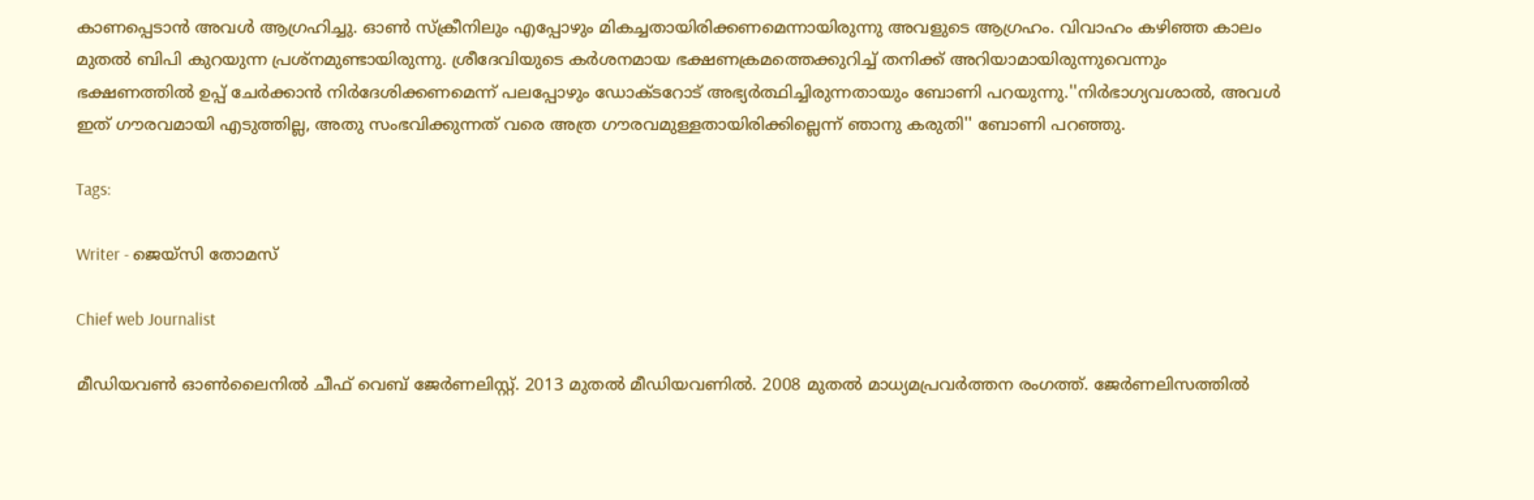കാണപ്പെടാന്‍ അവള്‍ ആഗ്രഹിച്ചു. ഓണ്‍ സ്ക്രീനിലും എപ്പോഴും മികച്ചതായിരിക്കണമെന്നായിരുന്നു അവളുടെ ആഗ്രഹം. വിവാഹം കഴിഞ്ഞ കാലം മുതല്‍ ബിപി കുറയുന്ന പ്രശ്നമുണ്ടായിരുന്നു. ശ്രീദേവിയുടെ കർശനമായ ഭക്ഷണക്രമത്തെക്കുറിച്ച് തനിക്ക് അറിയാമായിരുന്നുവെന്നും ഭക്ഷണത്തിൽ ഉപ്പ് ചേർക്കാൻ നിര്‍ദേശിക്കണമെന്ന് പലപ്പോഴും ഡോക്ടറോട് അഭ്യർത്ഥിച്ചിരുന്നതായും ബോണി പറയുന്നു.''നിർഭാഗ്യവശാൽ, അവൾ ഇത് ഗൗരവമായി എടുത്തില്ല, അതു സംഭവിക്കുന്നത് വരെ അത്ര ഗൗരവമുള്ളതായിരിക്കില്ലെന്ന് ഞാനു കരുതി'' ബോണി പറഞ്ഞു.

Tags:

Writer - ജെയ്സി തോമസ്

Chief web Journalist

മീഡിയവൺ ഓൺലൈനിൽ ചീഫ് വെബ് ജേർണലിസ്റ്റ്. 2013 മുതൽ മീഡിയവണിൽ. 2008 മുതൽ മാധ്യമപ്രവർത്തന രംഗത്ത്. ജേർണലിസത്തിൽ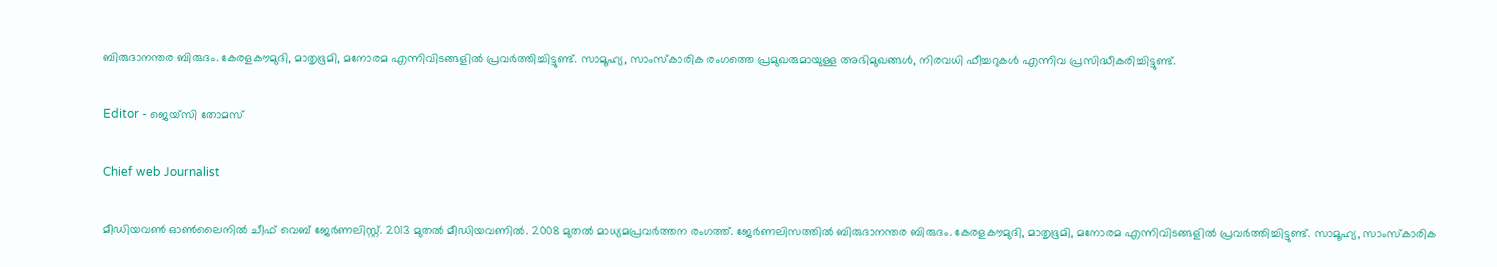ബിരുദാനന്തര ബിരുദം. കേരളകൗമുദി, മാതൃഭൂമി, മനോരമ എന്നിവിടങ്ങളിൽ പ്രവർത്തിച്ചിട്ടുണ്ട്. സാമൂഹ്യ, സാംസ്‌കാരിക രംഗത്തെ പ്രമുഖരുമായുള്ള അഭിമുഖങ്ങൾ, നിരവധി ഫീച്ചറുകൾ എന്നിവ പ്രസിദ്ധീകരിച്ചിട്ടുണ്ട്.

Editor - ജെയ്സി തോമസ്

Chief web Journalist

മീഡിയവൺ ഓൺലൈനിൽ ചീഫ് വെബ് ജേർണലിസ്റ്റ്. 2013 മുതൽ മീഡിയവണിൽ. 2008 മുതൽ മാധ്യമപ്രവർത്തന രംഗത്ത്. ജേർണലിസത്തിൽ ബിരുദാനന്തര ബിരുദം. കേരളകൗമുദി, മാതൃഭൂമി, മനോരമ എന്നിവിടങ്ങളിൽ പ്രവർത്തിച്ചിട്ടുണ്ട്. സാമൂഹ്യ, സാംസ്‌കാരിക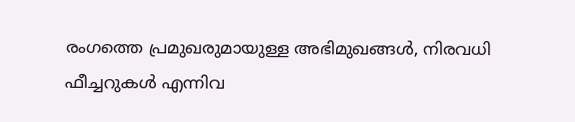രംഗത്തെ പ്രമുഖരുമായുള്ള അഭിമുഖങ്ങൾ, നിരവധി ഫീച്ചറുകൾ എന്നിവ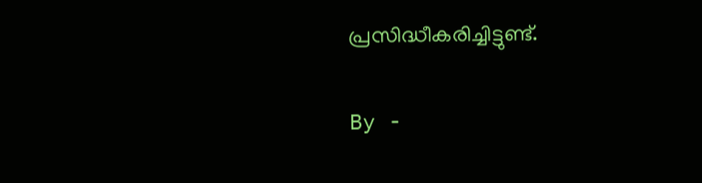പ്രസിദ്ധീകരിച്ചിട്ടുണ്ട്.

By -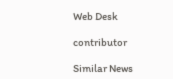Web Desk

contributor

Similar News